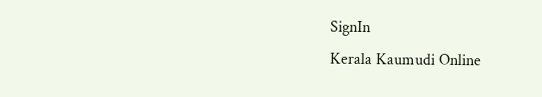SignIn
Kerala Kaumudi Online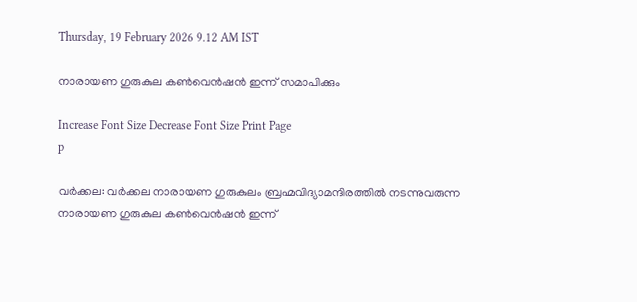Thursday, 19 February 2026 9.12 AM IST

നാരായണ ഗുരുകുല കൺവെൻഷൻ ഇന്ന് സമാപിക്കും

Increase Font Size Decrease Font Size Print Page
p

വർക്കല: വർക്കല നാരായണ ഗുരുകുലം ബ്രഹ്മവിദ്യാമന്ദിരത്തിൽ നടന്നുവരുന്ന നാരായണ ഗുരുകുല കൺവെൻഷൻ ഇന്ന്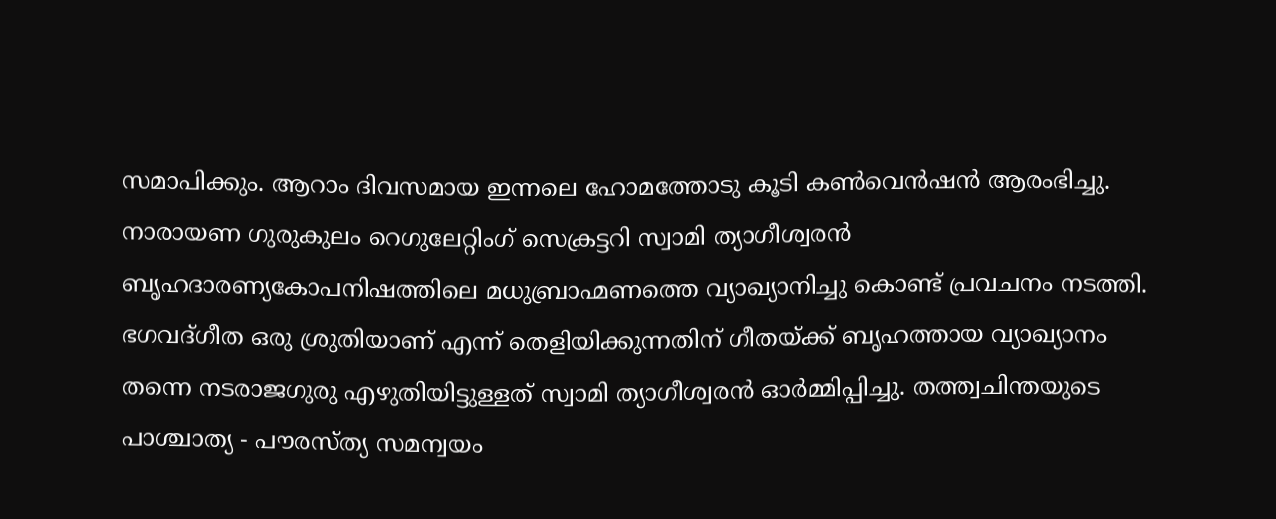സമാപിക്കും. ആറാം ദിവസമായ ഇന്നലെ ഹോമത്തോടു കൂടി കൺവെൻഷൻ ആരംഭിച്ചു. നാരായണ ഗുരുകുലം റെഗുലേറ്റിംഗ് സെക്രട്ടറി സ്വാമി ത്യാഗീശ്വരൻ ബൃഹദാരണ്യകോപനിഷത്തിലെ മധുബ്രാഹ്മണത്തെ വ്യാഖ്യാനിച്ചു കൊണ്ട് പ്രവചനം നടത്തി. ഭഗവദ്ഗീത ഒരു ശ്രുതിയാണ് എന്ന് തെളിയിക്കുന്നതിന് ഗീതയ്ക്ക് ബൃഹത്തായ വ്യാഖ്യാനം തന്നെ നടരാജഗുരു എഴുതിയിട്ടുള്ളത് സ്വാമി ത്യാഗീശ്വരൻ ഓർമ്മിപ്പിച്ചു. തത്ത്വചിന്തയുടെ പാശ്ചാത്യ - പൗരസ്ത്യ സമന്വയം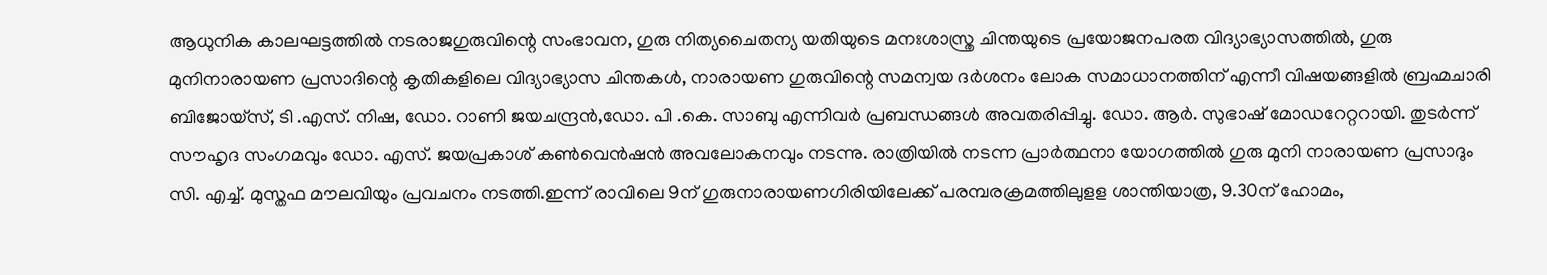ആധുനിക കാലഘട്ടത്തിൽ നടരാജഗുരുവിന്റെ സംഭാവന, ഗുരു നിത്യചൈതന്യ യതിയുടെ മനഃശാസ്ത്ര ചിന്തയുടെ പ്രയോജനപരത വിദ്യാഭ്യാസത്തിൽ, ഗുരു മുനിനാരായണ പ്രസാദിന്റെ കൃതികളിലെ വിദ്യാഭ്യാസ ചിന്തകൾ, നാരായണ ഗുരുവിന്റെ സമന്വയ ദർശനം ലോക സമാധാനത്തിന് എന്നീ വിഷയങ്ങളിൽ ബ്രഹ്മചാരി ബിജോയ്സ്, ടി .എസ്. നിഷ, ഡോ. റാണി ജയചന്ദ്രൻ,ഡോ. പി .കെ. സാബു എന്നിവർ പ്രബന്ധങ്ങൾ അവതരിപ്പിച്ചു. ഡോ. ആർ. സുഭാഷ് മോഡറേറ്ററായി. തുടർന്ന് സൗഹൃദ സംഗമവും ഡോ. എസ്. ജയപ്രകാശ് കൺവെൻഷൻ അവലോകനവും നടന്നു. രാത്രിയിൽ നടന്ന പ്രാർത്ഥനാ യോഗത്തിൽ ഗുരു മുനി നാരായണ പ്രസാദും സി. എച്ച്. മുസ്തഫ മൗലവിയും പ്രവചനം നടത്തി.ഇന്ന് രാവിലെ 9ന് ഗുരുനാരായണഗിരിയിലേക്ക് പരമ്പരക്രമത്തിലുളള ശാന്തിയാത്ര, 9.30ന് ഹോമം,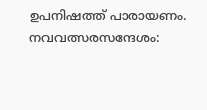ഉപനിഷത്ത് പാരായണം. നവവത്സരസന്ദേശം: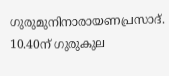ഗുരുമുനിനാരായണപ്രസാദ്. 10.40ന് ഗുരുകുല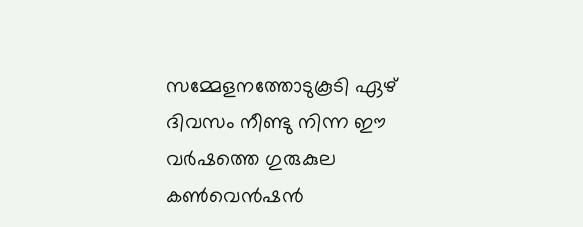സമ്മേളനത്തോടുകൂടി ഏഴ് ദിവസം നീണ്ടു നിന്ന ഈ വർഷത്തെ ഗുരുകുല കൺവെൻഷൻ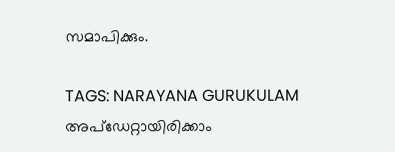സമാപിക്കും.

TAGS: NARAYANA GURUKULAM
അപ്ഡേറ്റായിരിക്കാം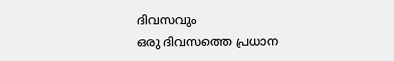ദിവസവും
ഒരു ദിവസത്തെ പ്രധാന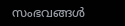സംഭവങ്ങൾ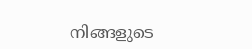നിങ്ങളുടെ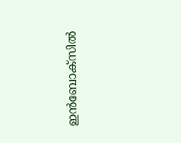ഇൻബോക്സിൽ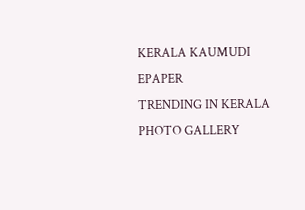KERALA KAUMUDI EPAPER
TRENDING IN KERALA
PHOTO GALLERY